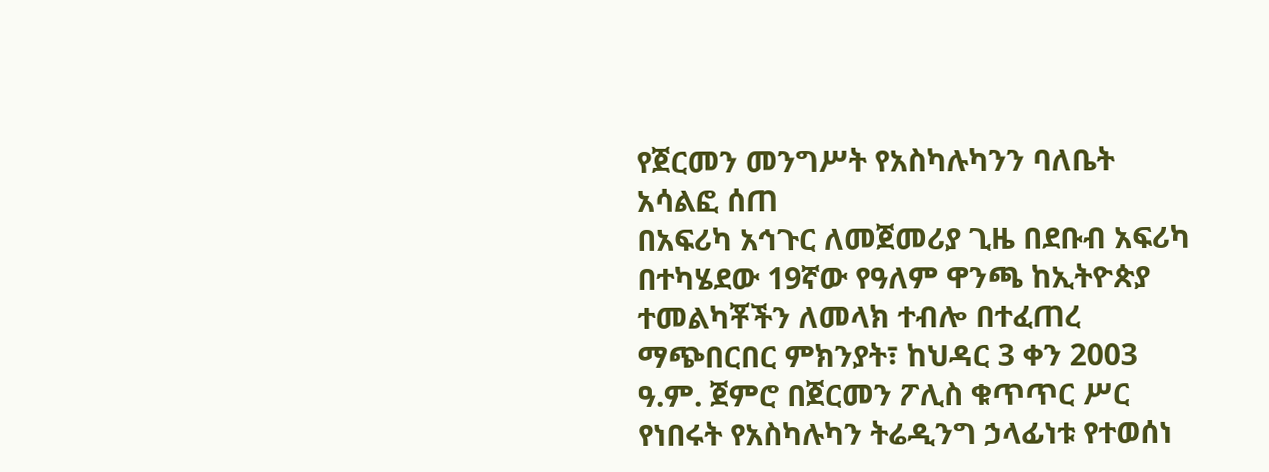የጀርመን መንግሥት የአስካሉካንን ባለቤት አሳልፎ ሰጠ
በአፍሪካ አኅጉር ለመጀመሪያ ጊዜ በደቡብ አፍሪካ በተካሄደው 19ኛው የዓለም ዋንጫ ከኢትዮጵያ ተመልካቾችን ለመላክ ተብሎ በተፈጠረ ማጭበርበር ምክንያት፣ ከህዳር 3 ቀን 2003 ዓ.ም. ጀምሮ በጀርመን ፖሊስ ቁጥጥር ሥር የነበሩት የአስካሉካን ትሬዲንግ ኃላፊነቱ የተወሰነ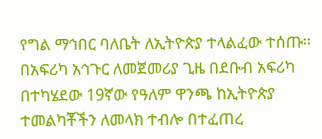የግል ማኅበር ባለቤት ለኢትዮጵያ ተላልፈው ተሰጡ፡፡
በአፍሪካ አኅጉር ለመጀመሪያ ጊዜ በደቡብ አፍሪካ በተካሄደው 19ኛው የዓለም ዋንጫ ከኢትዮጵያ ተመልካቾችን ለመላክ ተብሎ በተፈጠረ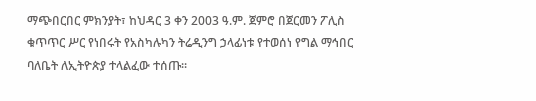ማጭበርበር ምክንያት፣ ከህዳር 3 ቀን 2003 ዓ.ም. ጀምሮ በጀርመን ፖሊስ ቁጥጥር ሥር የነበሩት የአስካሉካን ትሬዲንግ ኃላፊነቱ የተወሰነ የግል ማኅበር ባለቤት ለኢትዮጵያ ተላልፈው ተሰጡ፡፡